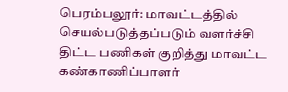பெரம்பலூர்: மாவட்டத்தில் செயல்படுத்தப்படும் வளர்ச்சி திட்ட பணிகள் குறித்து மாவட்ட கண்காணிப்பாளர்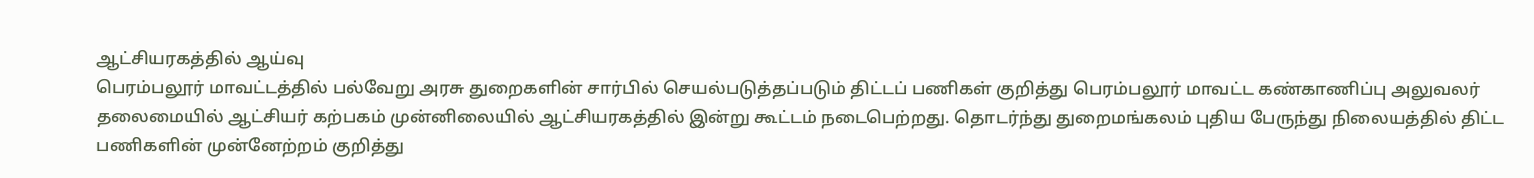ஆட்சியரகத்தில் ஆய்வு
பெரம்பலூர் மாவட்டத்தில் பல்வேறு அரசு துறைகளின் சார்பில் செயல்படுத்தப்படும் திட்டப் பணிகள் குறித்து பெரம்பலூர் மாவட்ட கண்காணிப்பு அலுவலர் தலைமையில் ஆட்சியர் கற்பகம் முன்னிலையில் ஆட்சியரகத்தில் இன்று கூட்டம் நடைபெற்றது. தொடர்ந்து துறைமங்கலம் புதிய பேருந்து நிலையத்தில் திட்ட பணிகளின் முன்னேற்றம் குறித்து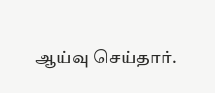ஆய்வு செய்தார்.